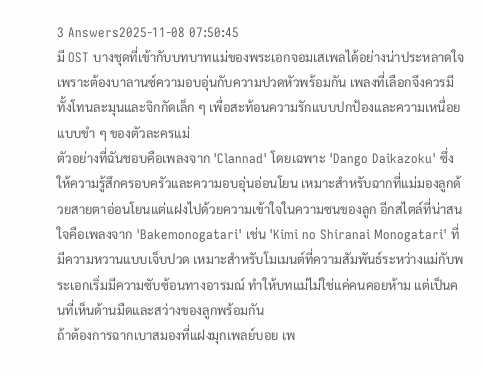3 Answers2025-11-08 07:50:45
มี OST บางชุดที่เข้ากับบทบาทแม่ของพระเอกจอมเสเพลได้อย่างน่าประหลาดใจ เพราะต้องบาลานซ์ความอบอุ่นกับความปวดหัวพร้อมกัน เพลงที่เลือกจึงควรมีทั้งโทนละมุนและจิกกัดเล็ก ๆ เพื่อสะท้อนความรักแบบปกป้องและความเหนื่อยแบบขำ ๆ ของตัวละครแม่
ตัวอย่างที่ฉันชอบคือเพลงจาก 'Clannad' โดยเฉพาะ 'Dango Daikazoku' ซึ่งให้ความรู้สึกครอบครัวและความอบอุ่นอ่อนโยน เหมาะสำหรับฉากที่แม่มองลูกด้วยสายตาอ่อนโยนแต่แฝงไปด้วยความเข้าใจในความซนของลูก อีกสไตล์ที่น่าสนใจคือเพลงจาก 'Bakemonogatari' เช่น 'Kimi no Shiranai Monogatari' ที่มีความหวานแบบเจ็บปวด เหมาะสำหรับโมเมนต์ที่ความสัมพันธ์ระหว่างแม่กับพระเอกเริ่มมีความซับซ้อนทางอารมณ์ ทำให้บทแม่ไม่ใช่แค่คนคอยห้าม แต่เป็นคนที่เห็นด้านมืดและสว่างของลูกพร้อมกัน
ถ้าต้องการฉากเบาสมองที่แฝงมุกเพลย์บอย เพ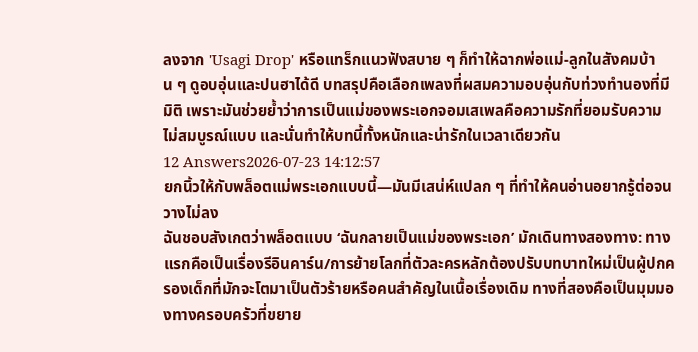ลงจาก 'Usagi Drop' หรือแทร็กแนวฟังสบาย ๆ ก็ทำให้ฉากพ่อแม่-ลูกในสังคมบ้าน ๆ ดูอบอุ่นและปนฮาได้ดี บทสรุปคือเลือกเพลงที่ผสมความอบอุ่นกับท่วงทำนองที่มีมิติ เพราะมันช่วยย้ำว่าการเป็นแม่ของพระเอกจอมเสเพลคือความรักที่ยอมรับความไม่สมบูรณ์แบบ และนั่นทำให้บทนี้ทั้งหนักและน่ารักในเวลาเดียวกัน
12 Answers2026-07-23 14:12:57
ยกนิ้วให้กับพล็อตแม่พระเอกแบบนี้—มันมีเสน่ห์แปลก ๆ ที่ทำให้คนอ่านอยากรู้ต่อจนวางไม่ลง
ฉันชอบสังเกตว่าพล็อตแบบ ‘ฉันกลายเป็นแม่ของพระเอก’ มักเดินทางสองทาง: ทางแรกคือเป็นเรื่องรีอินคาร์น/การย้ายโลกที่ตัวละครหลักต้องปรับบทบาทใหม่เป็นผู้ปกครองเด็กที่มักจะโตมาเป็นตัวร้ายหรือคนสำคัญในเนื้อเรื่องเดิม ทางที่สองคือเป็นมุมมองทางครอบครัวที่ขยาย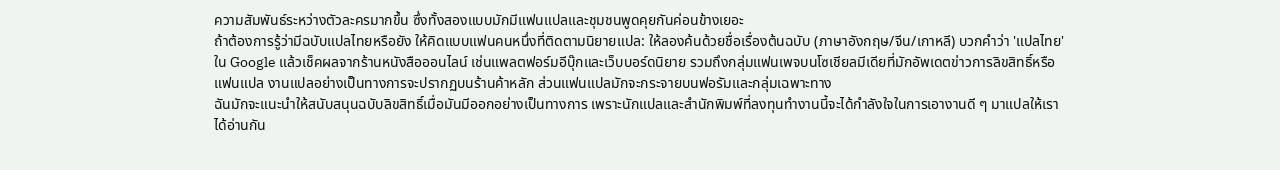ความสัมพันธ์ระหว่างตัวละครมากขึ้น ซึ่งทั้งสองแบบมักมีแฟนแปลและชุมชนพูดคุยกันค่อนข้างเยอะ
ถ้าต้องการรู้ว่ามีฉบับแปลไทยหรือยัง ให้คิดแบบแฟนคนหนึ่งที่ติดตามนิยายแปล: ให้ลองค้นด้วยชื่อเรื่องต้นฉบับ (ภาษาอังกฤษ/จีน/เกาหลี) บวกคำว่า 'แปลไทย' ใน Google แล้วเช็คผลจากร้านหนังสือออนไลน์ เช่นแพลตฟอร์มอีบุ๊กและเว็บบอร์ดนิยาย รวมถึงกลุ่มแฟนเพจบนโซเชียลมีเดียที่มักอัพเดตข่าวการลิขสิทธิ์หรือแฟนแปล งานแปลอย่างเป็นทางการจะปรากฏบนร้านค้าหลัก ส่วนแฟนแปลมักจะกระจายบนฟอรัมและกลุ่มเฉพาะทาง
ฉันมักจะแนะนำให้สนับสนุนฉบับลิขสิทธิ์เมื่อมันมีออกอย่างเป็นทางการ เพราะนักแปลและสำนักพิมพ์ที่ลงทุนทำงานนี้จะได้กำลังใจในการเอางานดี ๆ มาแปลให้เราได้อ่านกัน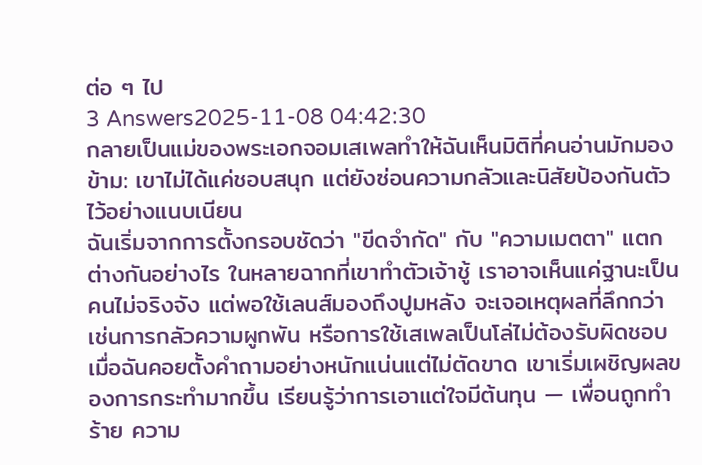ต่อ ๆ ไป
3 Answers2025-11-08 04:42:30
กลายเป็นแม่ของพระเอกจอมเสเพลทำให้ฉันเห็นมิติที่คนอ่านมักมองข้าม: เขาไม่ได้แค่ชอบสนุก แต่ยังซ่อนความกลัวและนิสัยป้องกันตัวไว้อย่างแนบเนียน
ฉันเริ่มจากการตั้งกรอบชัดว่า "ขีดจำกัด" กับ "ความเมตตา" แตกต่างกันอย่างไร ในหลายฉากที่เขาทำตัวเจ้าชู้ เราอาจเห็นแค่ฐานะเป็นคนไม่จริงจัง แต่พอใช้เลนส์มองถึงปูมหลัง จะเจอเหตุผลที่ลึกกว่า เช่นการกลัวความผูกพัน หรือการใช้เสเพลเป็นโล่ไม่ต้องรับผิดชอบ เมื่อฉันคอยตั้งคำถามอย่างหนักแน่นแต่ไม่ตัดขาด เขาเริ่มเผชิญผลของการกระทำมากขึ้น เรียนรู้ว่าการเอาแต่ใจมีต้นทุน — เพื่อนถูกทำร้าย ความ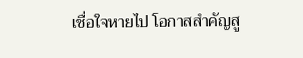เชื่อใจหายไป โอกาสสำคัญสู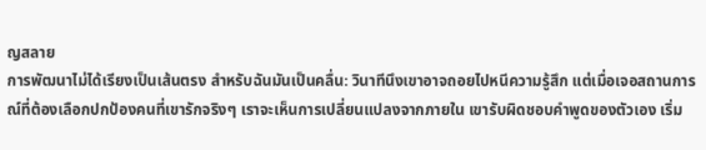ญสลาย
การพัฒนาไม่ได้เรียงเป็นเส้นตรง สำหรับฉันมันเป็นคลื่น: วินาทีนึงเขาอาจถอยไปหนีความรู้สึก แต่เมื่อเจอสถานการณ์ที่ต้องเลือกปกป้องคนที่เขารักจริงๆ เราจะเห็นการเปลี่ยนแปลงจากภายใน เขารับผิดชอบคำพูดของตัวเอง เริ่ม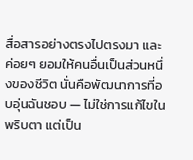สื่อสารอย่างตรงไปตรงมา และค่อยๆ ยอมให้คนอื่นเป็นส่วนหนึ่งของชีวิต นั่นคือพัฒนาการที่อบอุ่นฉันชอบ — ไม่ใช่การแก้ไขในพริบตา แต่เป็น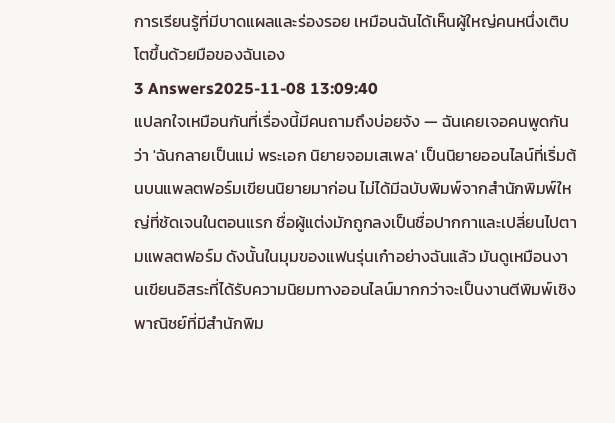การเรียนรู้ที่มีบาดแผลและร่องรอย เหมือนฉันได้เห็นผู้ใหญ่คนหนึ่งเติบโตขึ้นด้วยมือของฉันเอง
3 Answers2025-11-08 13:09:40
แปลกใจเหมือนกันที่เรื่องนี้มีคนถามถึงบ่อยจัง — ฉันเคยเจอคนพูดกันว่า 'ฉันกลายเป็นแม่ พระเอก นิยายจอมเสเพล' เป็นนิยายออนไลน์ที่เริ่มต้นบนแพลตฟอร์มเขียนนิยายมาก่อน ไม่ได้มีฉบับพิมพ์จากสำนักพิมพ์ใหญ่ที่ชัดเจนในตอนแรก ชื่อผู้แต่งมักถูกลงเป็นชื่อปากกาและเปลี่ยนไปตามแพลตฟอร์ม ดังนั้นในมุมของแฟนรุ่นเก๋าอย่างฉันแล้ว มันดูเหมือนงานเขียนอิสระที่ได้รับความนิยมทางออนไลน์มากกว่าจะเป็นงานตีพิมพ์เชิงพาณิชย์ที่มีสำนักพิม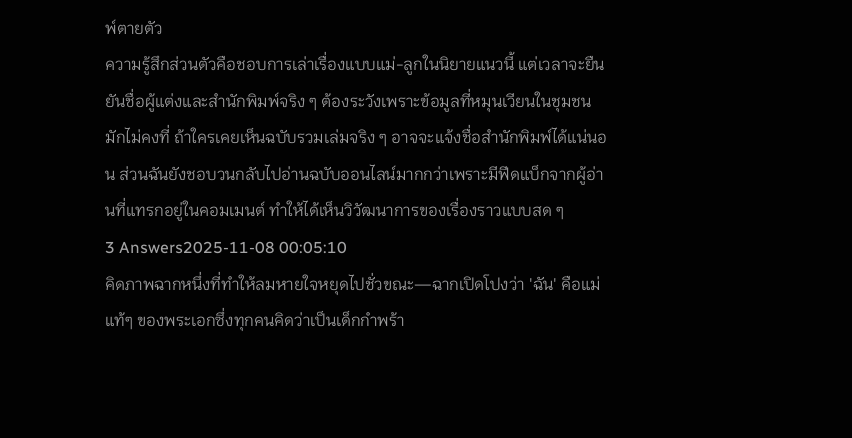พ์ตายตัว
ความรู้สึกส่วนตัวคือชอบการเล่าเรื่องแบบแม่-ลูกในนิยายแนวนี้ แต่เวลาจะยืนยันชื่อผู้แต่งและสำนักพิมพ์จริง ๆ ต้องระวังเพราะข้อมูลที่หมุนเวียนในชุมชนมักไม่คงที่ ถ้าใครเคยเห็นฉบับรวมเล่มจริง ๆ อาจจะแจ้งชื่อสำนักพิมพ์ได้แน่นอน ส่วนฉันยังชอบวนกลับไปอ่านฉบับออนไลน์มากกว่าเพราะมีฟีดแบ็กจากผู้อ่านที่แทรกอยู่ในคอมเมนต์ ทำให้ได้เห็นวิวัฒนาการของเรื่องราวแบบสด ๆ
3 Answers2025-11-08 00:05:10
คิดภาพฉากหนึ่งที่ทำให้ลมหายใจหยุดไปชั่วขณะ—ฉากเปิดโปงว่า 'ฉัน' คือแม่แท้ๆ ของพระเอกซึ่งทุกคนคิดว่าเป็นเด็กกำพร้า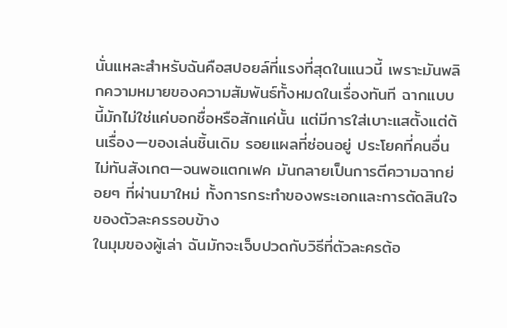นั่นแหละสำหรับฉันคือสปอยล์ที่แรงที่สุดในแนวนี้ เพราะมันพลิกความหมายของความสัมพันธ์ทั้งหมดในเรื่องทันที ฉากแบบนี้มักไม่ใช่แค่บอกชื่อหรือสักแค่นั้น แต่มีการใส่เบาะแสตั้งแต่ต้นเรื่อง—ของเล่นชิ้นเดิม รอยแผลที่ซ่อนอยู่ ประโยคที่คนอื่นไม่ทันสังเกต—จนพอแตกเฟค มันกลายเป็นการตีความฉากย่อยๆ ที่ผ่านมาใหม่ ทั้งการกระทำของพระเอกและการตัดสินใจของตัวละครรอบข้าง
ในมุมของผู้เล่า ฉันมักจะเจ็บปวดกับวิธีที่ตัวละครต้อ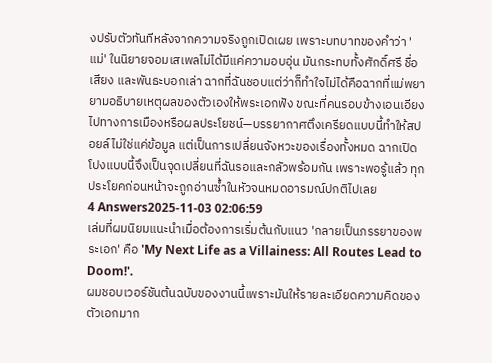งปรับตัวทันทีหลังจากความจริงถูกเปิดเผย เพราะบทบาทของคำว่า 'แม่' ในนิยายจอมเสเพลไม่ได้มีแค่ความอบอุ่น มันกระทบทั้งศักดิ์ศรี ชื่อเสียง และพันธะบอกเล่า ฉากที่ฉันชอบแต่ว่าก็ทำใจไม่ได้คือฉากที่แม่พยายามอธิบายเหตุผลของตัวเองให้พระเอกฟัง ขณะที่คนรอบข้างเอนเอียงไปทางการเมืองหรือผลประโยชน์—บรรยากาศตึงเครียดแบบนี้ทำให้สปอยล์ไม่ใช่แค่ข้อมูล แต่เป็นการเปลี่ยนจังหวะของเรื่องทั้งหมด ฉากเปิดโปงแบบนี้จึงเป็นจุดเปลี่ยนที่ฉันรอและกลัวพร้อมกัน เพราะพอรู้แล้ว ทุกประโยคก่อนหน้าจะถูกอ่านซ้ำในหัวจนหมดอารมณ์ปกติไปเลย
4 Answers2025-11-03 02:06:59
เล่มที่ผมนิยมแนะนำเมื่อต้องการเริ่มต้นกับแนว 'กลายเป็นภรรยาของพระเอก' คือ 'My Next Life as a Villainess: All Routes Lead to Doom!'.
ผมชอบเวอร์ชันต้นฉบับของงานนี้เพราะมันให้รายละเอียดความคิดของตัวเอกมาก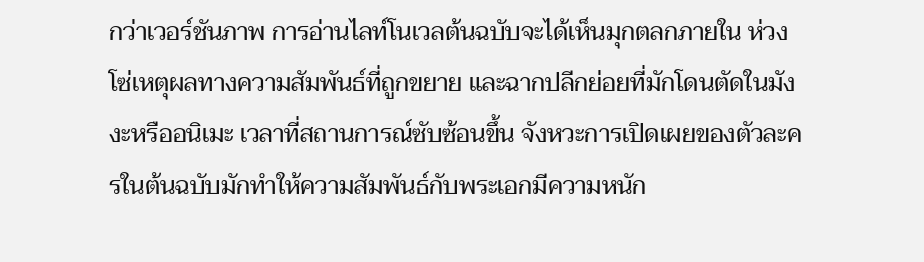กว่าเวอร์ชันภาพ การอ่านไลท์โนเวลต้นฉบับจะได้เห็นมุกตลกภายใน ห่วงโซ่เหตุผลทางความสัมพันธ์ที่ถูกขยาย และฉากปลีกย่อยที่มักโดนตัดในมังงะหรืออนิเมะ เวลาที่สถานการณ์ซับซ้อนขึ้น จังหวะการเปิดเผยของตัวละครในต้นฉบับมักทำให้ความสัมพันธ์กับพระเอกมีความหนัก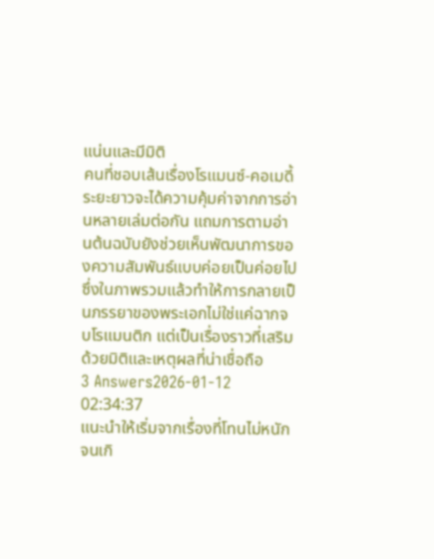แน่นและมีมิติ
คนที่ชอบเส้นเรื่องโรแมนซ์-คอเมดี้ระยะยาวจะได้ความคุ้มค่าจากการอ่านหลายเล่มต่อกัน แถมการตามอ่านต้นฉบับยังช่วยเห็นพัฒนาการของความสัมพันธ์แบบค่อยเป็นค่อยไป ซึ่งในภาพรวมแล้วทำให้การกลายเป็นภรรยาของพระเอกไม่ใช่แค่ฉากจบโรแมนติก แต่เป็นเรื่องราวที่เสริมด้วยมิติและเหตุผลที่น่าเชื่อถือ
3 Answers2026-01-12 02:34:37
แนะนำให้เริ่มจากเรื่องที่โทนไม่หนักจนเกิ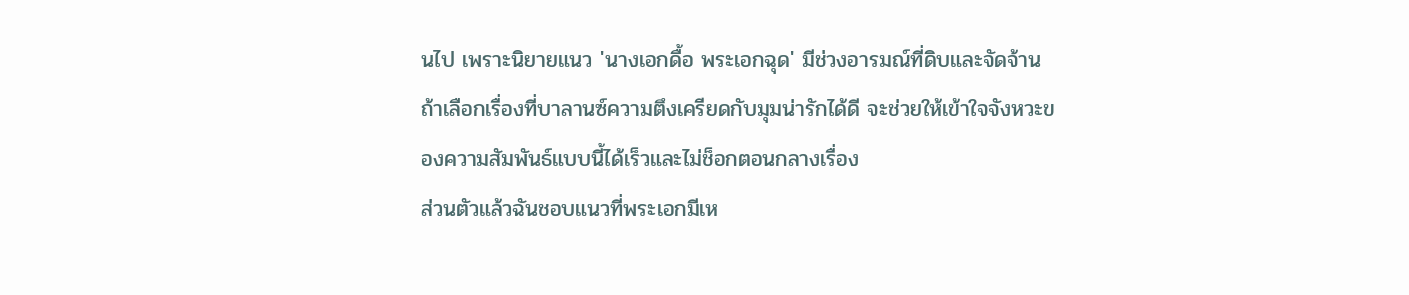นไป เพราะนิยายแนว 'นางเอกดื้อ พระเอกฉุด' มีช่วงอารมณ์ที่ดิบและจัดจ้าน ถ้าเลือกเรื่องที่บาลานซ์ความตึงเครียดกับมุมน่ารักได้ดี จะช่วยให้เข้าใจจังหวะของความสัมพันธ์แบบนี้ได้เร็วและไม่ช็อกตอนกลางเรื่อง
ส่วนตัวแล้วฉันชอบแนวที่พระเอกมีเห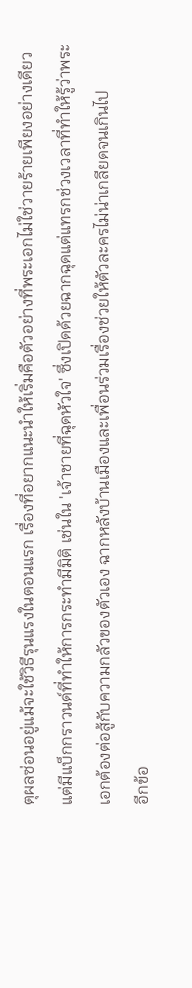ตุผลซ่อนอยู่แม้จะใช้วิธีรุนแรงในตอนแรก เรื่องที่อยากแนะนำให้เริ่มคือตัวอย่างที่พระเอกไม่ใช่วายร้ายเพียงอย่างเดียว แต่มีแบ็กกราวนด์ที่ทำให้การกระทำมีมิติ เช่นใน 'เจ้าชายที่ฉุดหัวใจ' ซึ่งเปิดด้วยฉากฉุดแต่แทรกช่วงเวลาที่ทำให้รู้ว่าพระเอกต้องต่อสู้กับความกลัวของตัวเอง ฉากหลังบ้านเมืองและเพื่อนร่วมเรื่องช่วยให้ตัวละครไม่น่าเกลียดจนเกินไป
อีกข้อ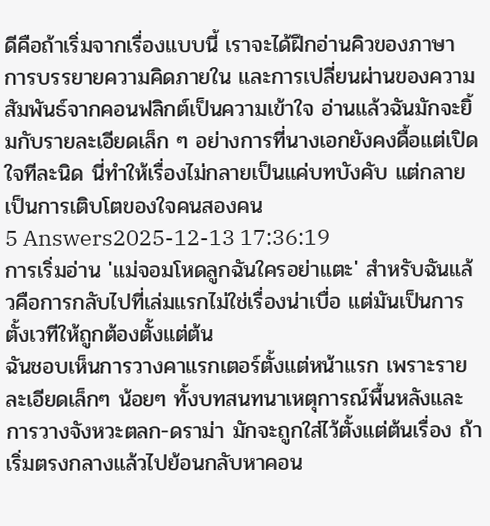ดีคือถ้าเริ่มจากเรื่องแบบนี้ เราจะได้ฝึกอ่านคิวของภาษา การบรรยายความคิดภายใน และการเปลี่ยนผ่านของความสัมพันธ์จากคอนฟลิกต์เป็นความเข้าใจ อ่านแล้วฉันมักจะยิ้มกับรายละเอียดเล็ก ๆ อย่างการที่นางเอกยังคงดื้อแต่เปิดใจทีละนิด นี่ทำให้เรื่องไม่กลายเป็นแค่บทบังคับ แต่กลายเป็นการเติบโตของใจคนสองคน
5 Answers2025-12-13 17:36:19
การเริ่มอ่าน 'แม่จอมโหดลูกฉันใครอย่าแตะ' สำหรับฉันแล้วคือการกลับไปที่เล่มแรกไม่ใช่เรื่องน่าเบื่อ แต่มันเป็นการตั้งเวทีให้ถูกต้องตั้งแต่ต้น
ฉันชอบเห็นการวางคาแรกเตอร์ตั้งแต่หน้าแรก เพราะรายละเอียดเล็กๆ น้อยๆ ทั้งบทสนทนาเหตุการณ์พื้นหลังและการวางจังหวะตลก-ดราม่า มักจะถูกใส่ไว้ตั้งแต่ต้นเรื่อง ถ้าเริ่มตรงกลางแล้วไปย้อนกลับหาคอน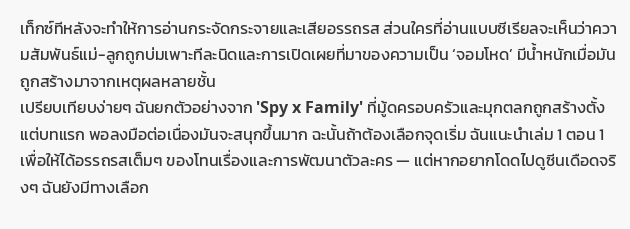เท็กซ์ทีหลังจะทำให้การอ่านกระจัดกระจายและเสียอรรถรส ส่วนใครที่อ่านแบบซีเรียลจะเห็นว่าความสัมพันธ์แม่-ลูกถูกบ่มเพาะทีละนิดและการเปิดเผยที่มาของความเป็น ‘จอมโหด’ มีน้ำหนักเมื่อมันถูกสร้างมาจากเหตุผลหลายชั้น
เปรียบเทียบง่ายๆ ฉันยกตัวอย่างจาก 'Spy x Family' ที่มู้ดครอบครัวและมุกตลกถูกสร้างตั้งแต่บทแรก พอลงมือต่อเนื่องมันจะสนุกขึ้นมาก ฉะนั้นถ้าต้องเลือกจุดเริ่ม ฉันแนะนำเล่ม 1 ตอน 1 เพื่อให้ได้อรรถรสเต็มๆ ของโทนเรื่องและการพัฒนาตัวละคร — แต่หากอยากโดดไปดูซีนเดือดจริงๆ ฉันยังมีทางเลือก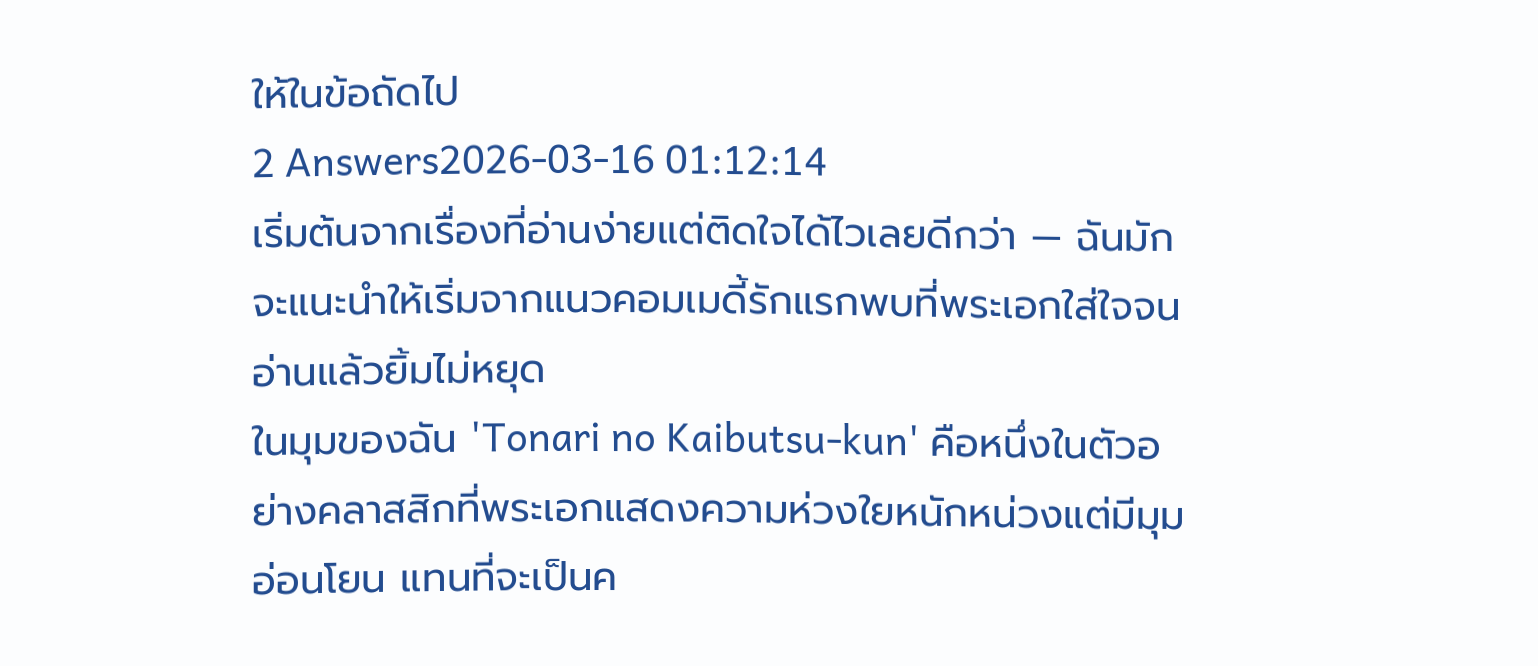ให้ในข้อถัดไป
2 Answers2026-03-16 01:12:14
เริ่มต้นจากเรื่องที่อ่านง่ายแต่ติดใจได้ไวเลยดีกว่า — ฉันมักจะแนะนำให้เริ่มจากแนวคอมเมดี้รักแรกพบที่พระเอกใส่ใจจนอ่านแล้วยิ้มไม่หยุด
ในมุมของฉัน 'Tonari no Kaibutsu-kun' คือหนึ่งในตัวอย่างคลาสสิกที่พระเอกแสดงความห่วงใยหนักหน่วงแต่มีมุมอ่อนโยน แทนที่จะเป็นค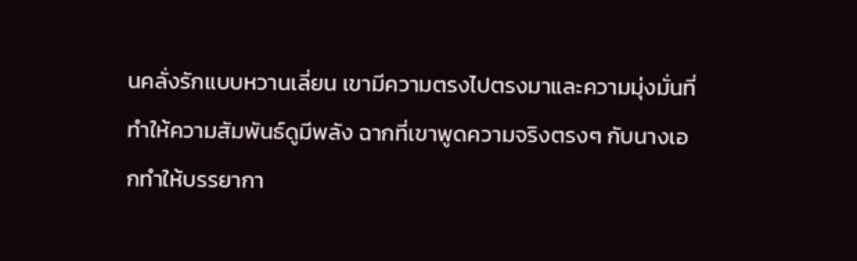นคลั่งรักแบบหวานเลี่ยน เขามีความตรงไปตรงมาและความมุ่งมั่นที่ทำให้ความสัมพันธ์ดูมีพลัง ฉากที่เขาพูดความจริงตรงๆ กับนางเอกทำให้บรรยากา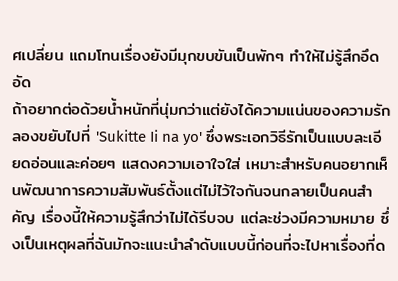ศเปลี่ยน แถมโทนเรื่องยังมีมุกขบขันเป็นพักๆ ทำให้ไม่รู้สึกอึดอัด
ถ้าอยากต่อด้วยน้ำหนักที่นุ่มกว่าแต่ยังได้ความแน่นของความรัก ลองขยับไปที่ 'Sukitte Ii na yo' ซึ่งพระเอกวิธีรักเป็นแบบละเอียดอ่อนและค่อยๆ แสดงความเอาใจใส่ เหมาะสำหรับคนอยากเห็นพัฒนาการความสัมพันธ์ตั้งแต่ไม่ไว้ใจกันจนกลายเป็นคนสำคัญ เรื่องนี้ให้ความรู้สึกว่าไม่ได้รีบจบ แต่ละช่วงมีความหมาย ซึ่งเป็นเหตุผลที่ฉันมักจะแนะนำลำดับแบบนี้ก่อนที่จะไปหาเรื่องที่ด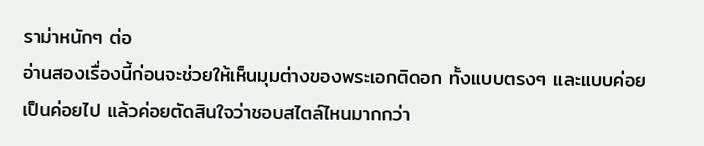ราม่าหนักๆ ต่อ
อ่านสองเรื่องนี้ก่อนจะช่วยให้เห็นมุมต่างของพระเอกติดอก ทั้งแบบตรงๆ และแบบค่อยเป็นค่อยไป แล้วค่อยตัดสินใจว่าชอบสไตล์ไหนมากกว่า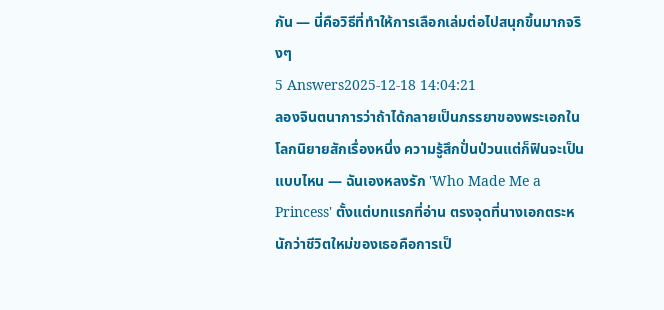กัน — นี่คือวิธีที่ทำให้การเลือกเล่มต่อไปสนุกขึ้นมากจริงๆ
5 Answers2025-12-18 14:04:21
ลองจินตนาการว่าถ้าได้กลายเป็นภรรยาของพระเอกในโลกนิยายสักเรื่องหนึ่ง ความรู้สึกปั่นป่วนแต่ก็ฟินจะเป็นแบบไหน — ฉันเองหลงรัก 'Who Made Me a Princess' ตั้งแต่บทแรกที่อ่าน ตรงจุดที่นางเอกตระหนักว่าชีวิตใหม่ของเธอคือการเป็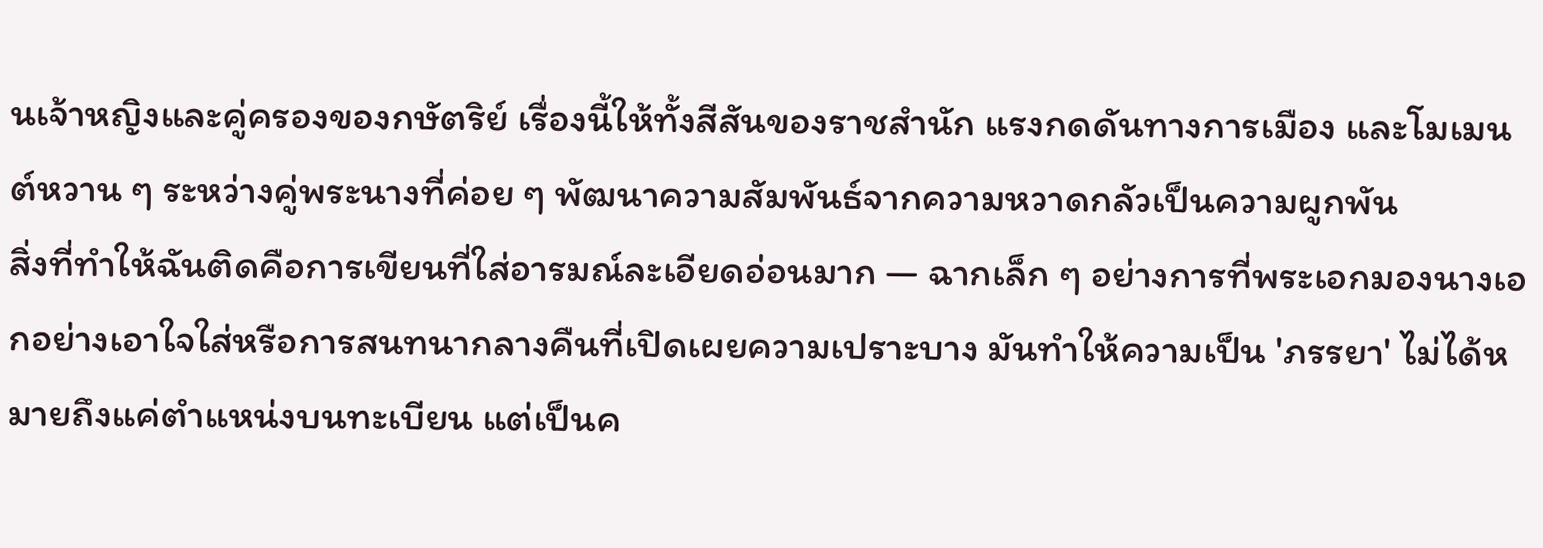นเจ้าหญิงและคู่ครองของกษัตริย์ เรื่องนี้ให้ทั้งสีสันของราชสำนัก แรงกดดันทางการเมือง และโมเมนต์หวาน ๆ ระหว่างคู่พระนางที่ค่อย ๆ พัฒนาความสัมพันธ์จากความหวาดกลัวเป็นความผูกพัน
สิ่งที่ทำให้ฉันติดคือการเขียนที่ใส่อารมณ์ละเอียดอ่อนมาก — ฉากเล็ก ๆ อย่างการที่พระเอกมองนางเอกอย่างเอาใจใส่หรือการสนทนากลางคืนที่เปิดเผยความเปราะบาง มันทำให้ความเป็น 'ภรรยา' ไม่ได้หมายถึงแค่ตำแหน่งบนทะเบียน แต่เป็นค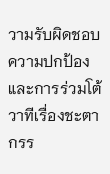วามรับผิดชอบ ความปกป้อง และการร่วมโต้วาทีเรื่องชะตากรร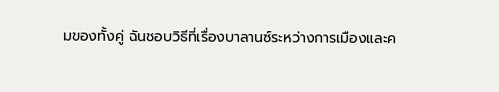มของทั้งคู่ ฉันชอบวิธีที่เรื่องบาลานซ์ระหว่างการเมืองและค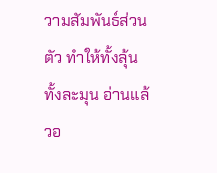วามสัมพันธ์ส่วนตัว ทำให้ทั้งลุ้นทั้งละมุน อ่านแล้วอ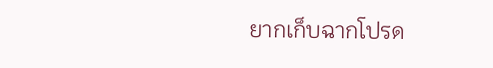ยากเก็บฉากโปรด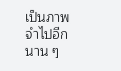เป็นภาพจำไปอีกนาน ๆ